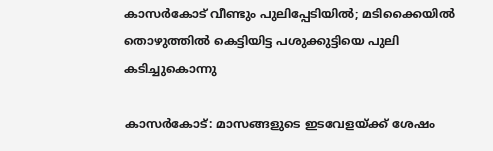കാസർകോട് വീണ്ടും പുലിപ്പേടിയിൽ; മടിക്കൈയിൽ തൊഴുത്തിൽ കെട്ടിയിട്ട പശുക്കുട്ടിയെ പുലി കടിച്ചുകൊന്നു

കാസർകോട്: മാസങ്ങളുടെ ഇടവേളയ്ക്ക് ശേഷം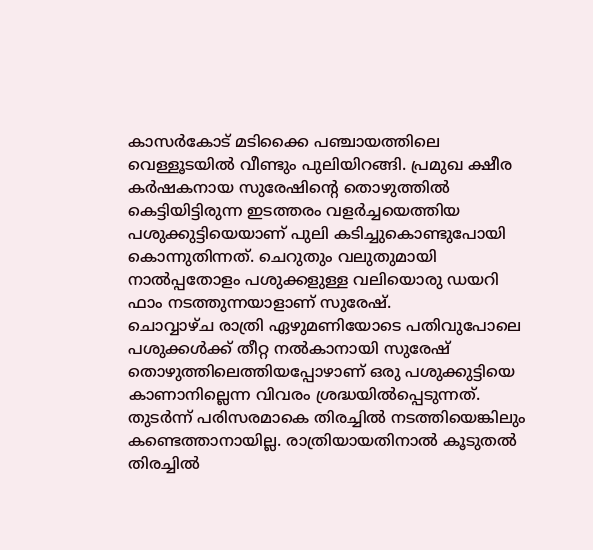കാസർകോട് മടിക്കൈ പഞ്ചായത്തിലെ വെള്ളൂടയിൽ വീണ്ടും പുലിയിറങ്ങി. പ്രമുഖ ക്ഷീര കർഷകനായ സുരേഷിന്റെ തൊഴുത്തിൽ കെട്ടിയിട്ടിരുന്ന ഇടത്തരം വളർച്ചയെത്തിയ പശുക്കുട്ടിയെയാണ് പുലി കടിച്ചുകൊണ്ടുപോയി കൊന്നുതിന്നത്. ചെറുതും വലുതുമായി നാൽപ്പതോളം പശുക്കളുള്ള വലിയൊരു ഡയറി ഫാം നടത്തുന്നയാളാണ് സുരേഷ്.
ചൊവ്വാഴ്ച രാത്രി ഏഴുമണിയോടെ പതിവുപോലെ പശുക്കൾക്ക് തീറ്റ നൽകാനായി സുരേഷ് തൊഴുത്തിലെത്തിയപ്പോഴാണ് ഒരു പശുക്കുട്ടിയെ കാണാനില്ലെന്ന വിവരം ശ്രദ്ധയിൽപ്പെടുന്നത്. തുടർന്ന് പരിസരമാകെ തിരച്ചിൽ നടത്തിയെങ്കിലും കണ്ടെത്താനായില്ല. രാത്രിയായതിനാൽ കൂടുതൽ തിരച്ചിൽ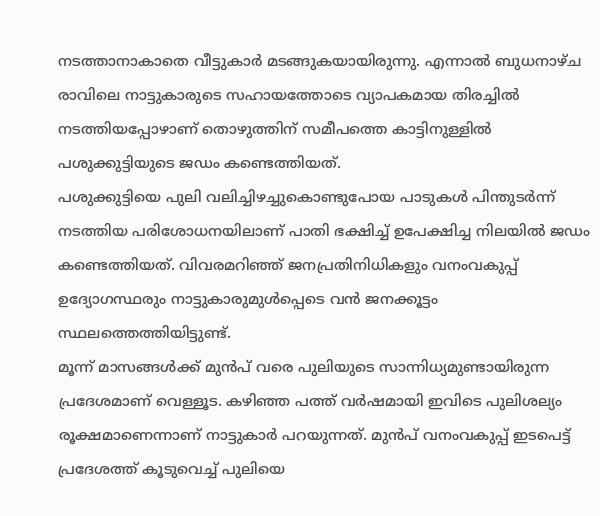നടത്താനാകാതെ വീട്ടുകാർ മടങ്ങുകയായിരുന്നു. എന്നാൽ ബുധനാഴ്ച രാവിലെ നാട്ടുകാരുടെ സഹായത്തോടെ വ്യാപകമായ തിരച്ചിൽ നടത്തിയപ്പോഴാണ് തൊഴുത്തിന് സമീപത്തെ കാട്ടിനുള്ളിൽ പശുക്കുട്ടിയുടെ ജഡം കണ്ടെത്തിയത്.
പശുക്കുട്ടിയെ പുലി വലിച്ചിഴച്ചുകൊണ്ടുപോയ പാടുകൾ പിന്തുടർന്ന് നടത്തിയ പരിശോധനയിലാണ് പാതി ഭക്ഷിച്ച് ഉപേക്ഷിച്ച നിലയിൽ ജഡം കണ്ടെത്തിയത്. വിവരമറിഞ്ഞ് ജനപ്രതിനിധികളും വനംവകുപ്പ് ഉദ്യോഗസ്ഥരും നാട്ടുകാരുമുൾപ്പെടെ വൻ ജനക്കൂട്ടം സ്ഥലത്തെത്തിയിട്ടുണ്ട്.
മൂന്ന് മാസങ്ങൾക്ക് മുൻപ് വരെ പുലിയുടെ സാന്നിധ്യമുണ്ടായിരുന്ന പ്രദേശമാണ് വെള്ളൂട. കഴിഞ്ഞ പത്ത് വർഷമായി ഇവിടെ പുലിശല്യം രൂക്ഷമാണെന്നാണ് നാട്ടുകാർ പറയുന്നത്. മുൻപ് വനംവകുപ്പ് ഇടപെട്ട് പ്രദേശത്ത് കൂടുവെച്ച് പുലിയെ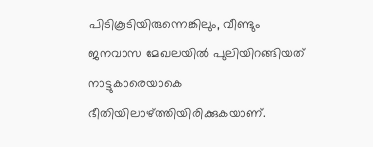പിടികൂടിയിരുന്നെങ്കിലും, വീണ്ടും ജനവാസ മേഖലയിൽ പുലിയിറങ്ങിയത് നാട്ടുകാരെയാകെ ഭീതിയിലാഴ്ത്തിയിരിക്കുകയാണ്.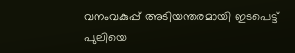വനംവകുപ്പ് അടിയന്തരമായി ഇടപെട്ട് പുലിയെ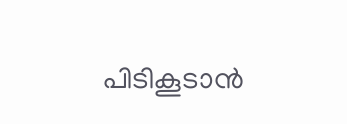പിടികൂടാൻ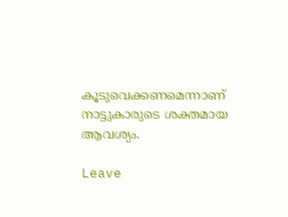കൂടുവെക്കണമെന്നാണ് നാട്ടുകാരുടെ ശക്തമായ ആവശ്യം.

Leave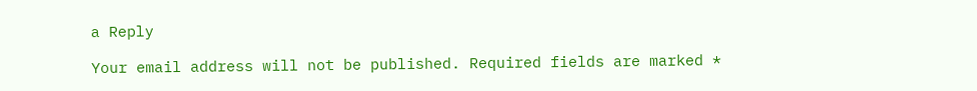a Reply

Your email address will not be published. Required fields are marked *